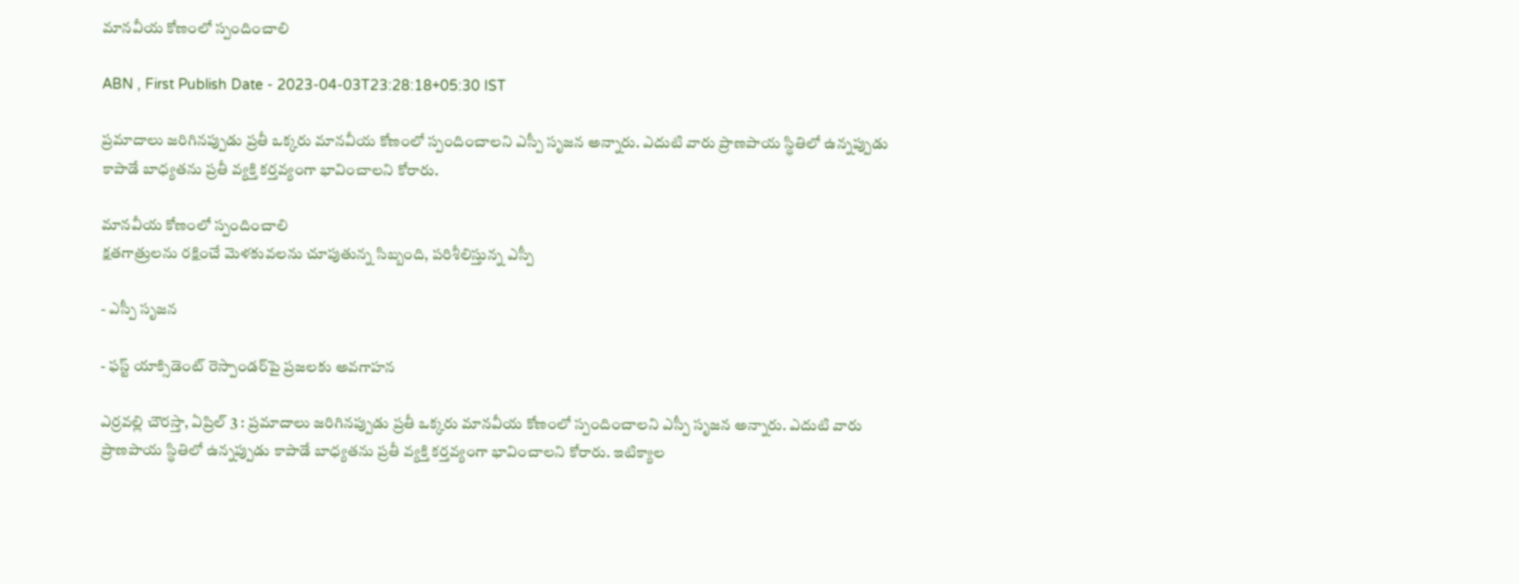మానవీయ కోణంలో స్పందించాలి

ABN , First Publish Date - 2023-04-03T23:28:18+05:30 IST

ప్రమాదాలు జరిగినప్పుడు ప్రతీ ఒక్కరు మానవీయ కోణంలో స్పందించాలని ఎస్పీ సృజన అన్నారు. ఎదుటి వారు ప్రాణపాయ స్థితిలో ఉన్నప్పుడు కాపాడే బాధ్యతను ప్రతీ వ్యక్తి కర్తవ్యంగా భావించాలని కోరారు.

మానవీయ కోణంలో స్పందించాలి
క్షతగాత్రులను రక్షించే మెళకువలను చూపుతున్న సిబ్బంది, పరిశీలిస్తున్న ఎస్పీ

- ఎస్పీ సృజన

- ఫస్ట్‌ యాక్సిడెంట్‌ రెస్పాండర్‌పై ప్రజలకు అవగాహన

ఎర్రవల్లి చౌరస్తా, ఏప్రిల్‌ 3 : ప్రమాదాలు జరిగినప్పుడు ప్రతీ ఒక్కరు మానవీయ కోణంలో స్పందించాలని ఎస్పీ సృజన అన్నారు. ఎదుటి వారు ప్రాణపాయ స్థితిలో ఉన్నప్పుడు కాపాడే బాధ్యతను ప్రతీ వ్యక్తి కర్తవ్యంగా భావించాలని కోరారు. ఇటిక్యాల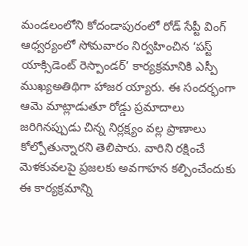మండలంలోని కోదండాపురంలో రోడ్‌ సేప్టీ వింగ్‌ ఆధ్వర్యంలో సోమవారం నిర్వహించిన ‘పస్ట్‌ యాక్సిడెంట్‌ రెస్పాండర్‌’ కార్యక్రమానికి ఎస్పీ ముఖ్యఅతిథిగా హాజర య్యారు. ఈ సందర్భంగా ఆమె మాట్లాడుతూ రోడ్డు ప్రమాదాలు జరిగినప్పుడు చిన్న నిర్లక్ష్యం వల్ల ప్రాణాలు కోల్పోతున్నారని తెలిపారు. వారిని రక్షించే మెళకువలపై ప్రజలకు అవగాహన కల్పించేందుకు ఈ కార్యక్రమాన్ని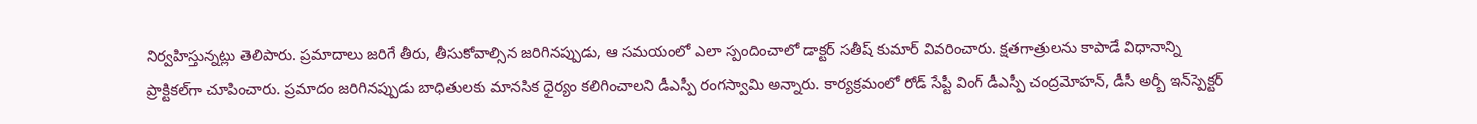నిర్వహిస్తున్నట్లు తెలిపారు. ప్రమాదాలు జరిగే తీరు, తీసుకోవాల్సిన జరిగినప్పుడు, ఆ సమయంలో ఎలా స్పందించాలో డాక్టర్‌ సతీష్‌ కుమార్‌ వివరించారు. క్షతగాత్రులను కాపాడే విధానాన్ని ప్రాక్టికల్‌గా చూపించారు. ప్రమాదం జరిగినప్పుడు బాధితులకు మానసిక ధైర్యం కలిగించాలని డీఎస్పీ రంగస్వామి అన్నారు. కార్యక్రమంలో రోడ్‌ సేప్టీ వింగ్‌ డీఎస్పీ చంద్రమోహన్‌, డీసీ అర్బీ ఇన్‌స్పెక్టర్‌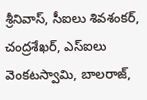శ్రీనివాస్‌, సీఐలు శివశంకర్‌, చంద్రశేఖర్‌, ఎస్‌ఐలు వెంకటస్వామి, బాలరాజ్‌,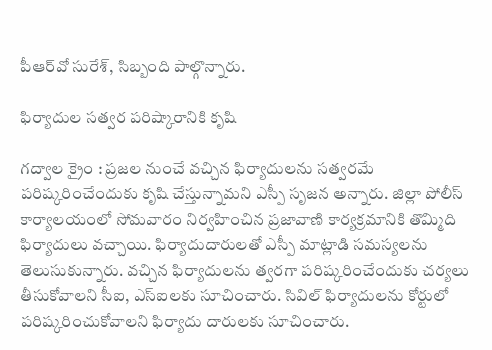పీఆర్‌వో సురేశ్‌, సిబ్బంది పాల్గొన్నారు.

ఫిర్యాదుల సత్వర పరిష్కారానికి కృషి

గద్వాల క్రైం : ప్రజల నుంచే వచ్చిన ఫిర్యాదులను సత్వరమే పరిష్కరించేందుకు కృషి చేస్తున్నామని ఎస్పీ సృజన అన్నారు. జిల్లా పోలీస్‌ కార్యాలయంలో సోమవారం నిర్వహించిన ప్రజావాణి కార్యక్రమానికి తొమ్మిది ఫిర్యాదులు వచ్చాయి. ఫిర్యాదుదారులతో ఎస్పీ మాట్లాడి సమస్యలను తెలుసుకున్నారు. వచ్చిన ఫిర్యాదులను త్వరగా పరిష్కరించేందుకు చర్యలు తీసుకోవాలని సీఐ, ఎస్‌ఐలకు సూచించారు. సివిల్‌ ఫిర్యాదులను కోర్టులో పరిష్కరించుకోవాలని ఫిర్యాదు దారులకు సూచించారు.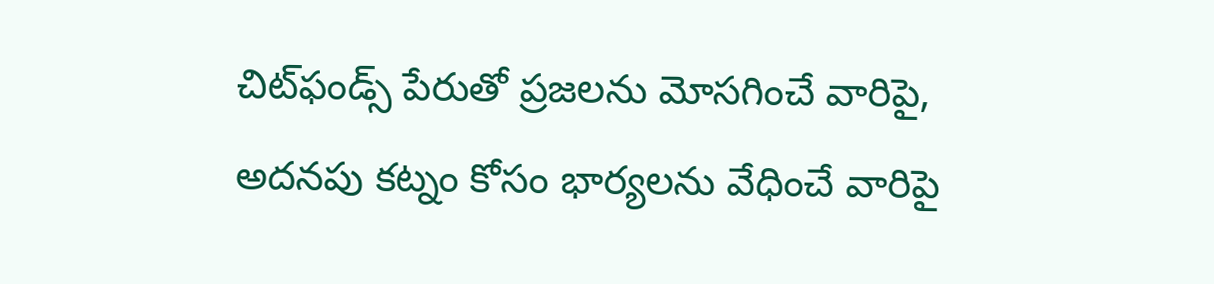చిట్‌ఫండ్స్‌ పేరుతో ప్రజలను మోసగించే వారిపై, అదనపు కట్నం కోసం భార్యలను వేధించే వారిపై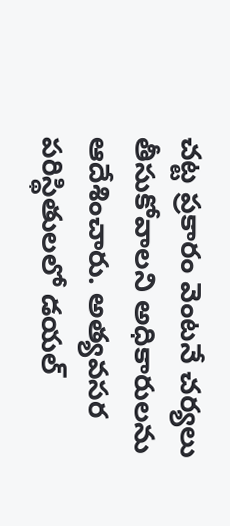చట్ట ప్రకారం వెంటనే చర్యలు తీసుకోవాలని అధికారులను ఆదేశించారు. అత్యవసర పరిస్థితులలో డయల్‌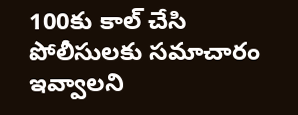100కు కాల్‌ చేసి పోలీసులకు సమాచారం ఇవ్వాలని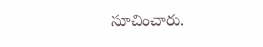సూచించారు.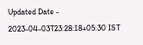Updated Date - 2023-04-03T23:28:18+05:30 IST